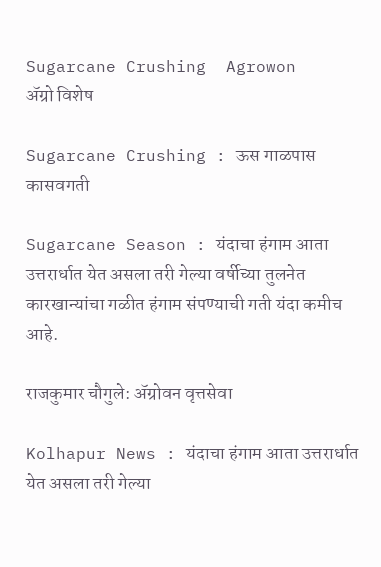Sugarcane Crushing  Agrowon
ॲग्रो विशेष

Sugarcane Crushing : ऊस गाळपास कासवगती

Sugarcane Season : यंदाचा हंगाम आता उत्तरार्धात येत असला तरी गेल्या वर्षीच्या तुलनेत कारखान्यांचा गळीत हंगाम संपण्याची गती यंदा कमीच आहे.

राजकुमार चौगुले: ॲग्रोवन वृत्तसेवा

Kolhapur News : यंदाचा हंगाम आता उत्तरार्धात येत असला तरी गेल्या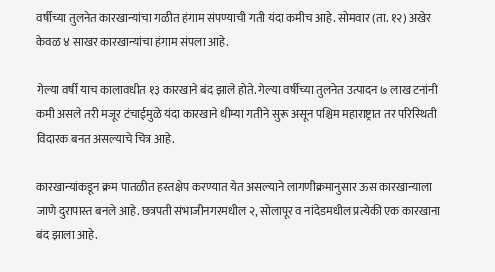वर्षीच्या तुलनेत कारखान्यांचा गळीत हंगाम संपण्याची गती यंदा कमीच आहे. सोमवार (ता. १२) अखेर केवळ ४ साखर कारखान्यांचा हंगाम संपला आहे.

गेल्या वर्षी याच कालावधीत १३ कारखाने बंद झाले होते. गेल्या वर्षीच्या तुलनेत उत्पादन ७ लाख टनांनी कमी असले तरी मजूर टंचाईमुळे यंदा कारखाने धीम्या गतीने सुरू असून पश्चिम महाराष्ट्रात तर परिस्‍थिती विदारक बनत असल्याचे चित्र आहे.

कारखान्‍यांकडून क्रम पातळीत हस्तक्षेप करण्यात येत असल्‍याने लागणीक्रमानुसार ऊस कारखान्याला जाणे दुरापास्त बनले आहे. छत्रपती संभाजीनगरमधील २, सोलापूर व नांदेडमधील प्रत्येकी एक कारखाना बंद झाला आहे.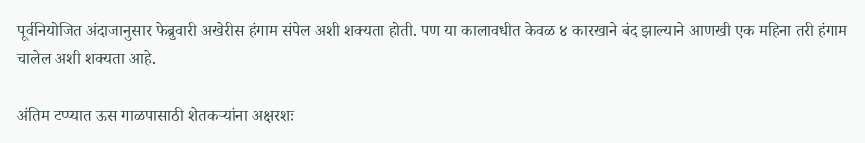पूर्वनियोजित अंदाजानुसार फेब्रुवारी अखेरीस हंगाम संपेल अशी शक्यता होती. पण या कालावधीत केवळ ४ कारखाने बंद झाल्याने आणखी एक महिना तरी हंगाम चालेल अशी शक्यता आहे.

अंतिम टप्प्यात ऊस गाळपासाठी शेतकऱ्यांना अक्षरशः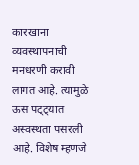कारखाना व्यवस्‍थापनाची मनधरणी करावी लागत आहे. त्यामुळे ऊस पट्ट्यात अस्वस्थता पसरली आहे. विशेष म्हणजे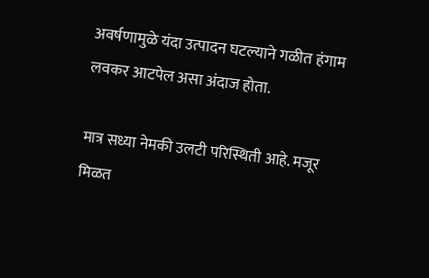अवर्षणामुळे यंदा उत्पादन घटल्याने गळीत हंगाम लवकर आटपेल असा अंदाज होता.

मात्र सध्या नेमकी उलटी परिस्थिती आहे. मजूर मिळत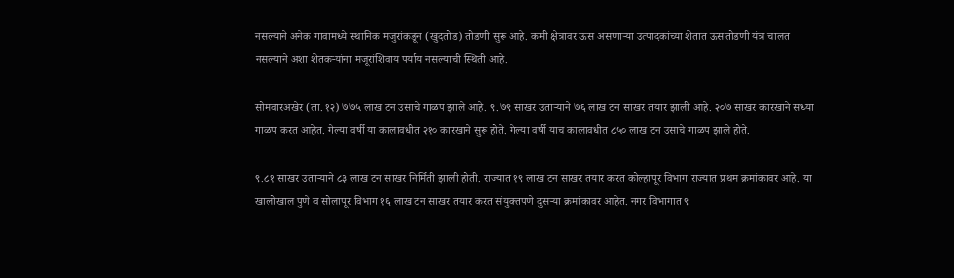नसल्‍याने अनेक गावामध्ये स्थानिक मजुरांकडून (खुदतोड) तोडणी सुरू आहे. कमी क्षेत्रावर ऊस असणाऱ्या उत्पादकांच्या शेतात ऊसतोडणी यंत्र चालत नसल्याने अशा शेतकऱ्यांना मजूरांशिवाय पर्याय नसल्याची स्थिती आहे.

सोमवारअखेर (ता. १२) ७७५ लाख टन उसाचे गाळप झाले आहे. ९.७९ साखर उताऱ्याने ७६ लाख टन साखर तयार झाली आहे. २०७ साखर कारखाने सध्या गाळप करत आहेत. गेल्या वर्षी या कालावधीत २१० कारखाने सुरू होते. गेल्या वर्षी याच कालावधीत ८५० लाख टन उसाचे गाळप झाले होते.

९.८१ साखर उताऱ्याने ८३ लाख टन साखर निर्मिती झाली होती. राज्‍यात १९ लाख टन साखर तयार करत कोल्हापूर विभाग राज्यात प्रथम क्रमांकावर आहे. या खालोखाल पुणे व सोलापूर विभाग १६ लाख टन साखर तयार करत संयुक्तपणे दुसऱ्या क्रमांकावर आहेत. नगर विभागात ९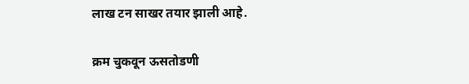लाख टन साखर तयार झाली आहे.

क्रम चुकवून ऊसतोडणी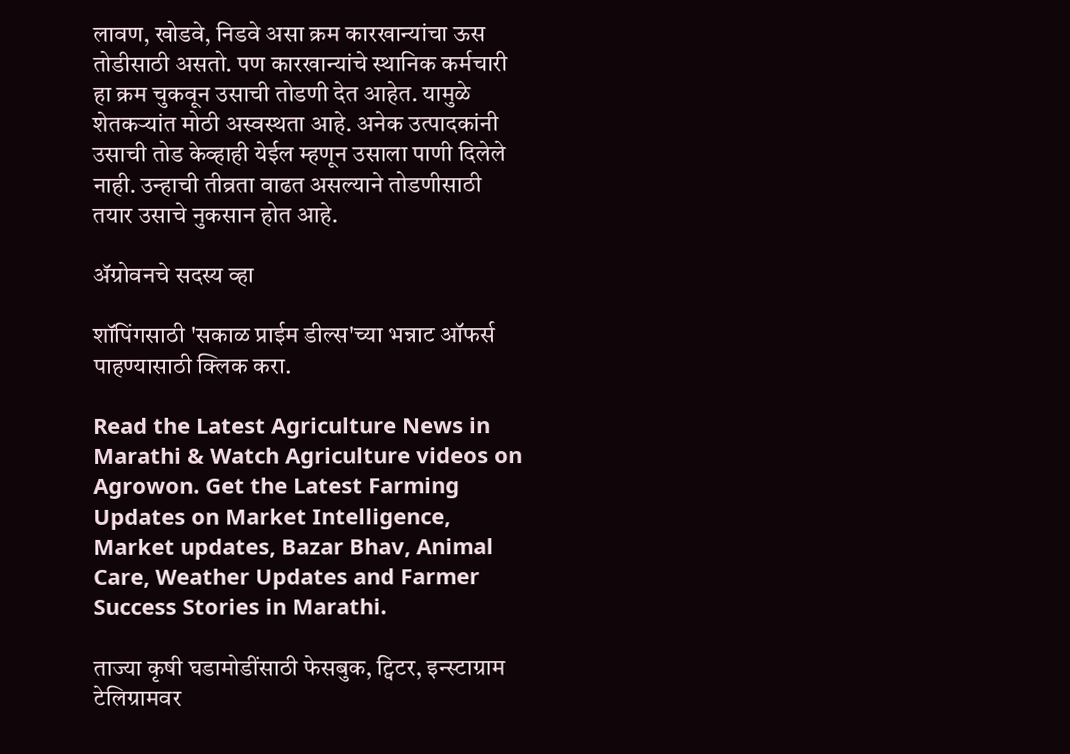लावण, खोडवे, निडवे असा क्रम कारखान्यांचा ऊस तोडीसाठी असतो. पण कारखान्यांचे स्‍थानिक कर्मचारी हा क्रम चुकवून उसाची तोडणी देत आहेत. यामुळे शेतकऱ्यांत मोठी अस्वस्थता आहे. अनेक उत्पादकांनी उसाची तोड केव्हाही येईल म्हणून उसाला पाणी दिलेले नाही. उन्‍हाची तीव्रता वाढत असल्याने तोडणीसाठी तयार उसाचे नुकसान होत आहे.

ॲग्रोवनचे सदस्य व्हा

शॉपिंगसाठी 'सकाळ प्राईम डील्स'च्या भन्नाट ऑफर्स पाहण्यासाठी क्लिक करा.

Read the Latest Agriculture News in Marathi & Watch Agriculture videos on Agrowon. Get the Latest Farming Updates on Market Intelligence, Market updates, Bazar Bhav, Animal Care, Weather Updates and Farmer Success Stories in Marathi.

ताज्या कृषी घडामोडींसाठी फेसबुक, ट्विटर, इन्स्टाग्राम टेलिग्रामवर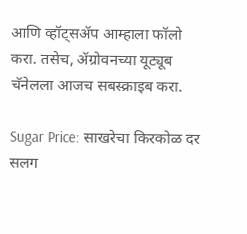आणि व्हॉट्सॲप आम्हाला फॉलो करा. तसेच, ॲग्रोवनच्या यूट्यूब चॅनेलला आजच सबस्क्राइब करा.

Sugar Price: साखरेचा किरकोळ दर सलग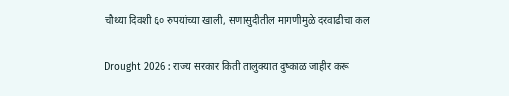चौथ्या दिवशी ६० रुपयांच्या खाली, सणासुदीतील मागणीमुळे दरवाढीचा कल

Drought 2026 : राज्य सरकार किती तालुक्यात दुष्काळ जाहीर करू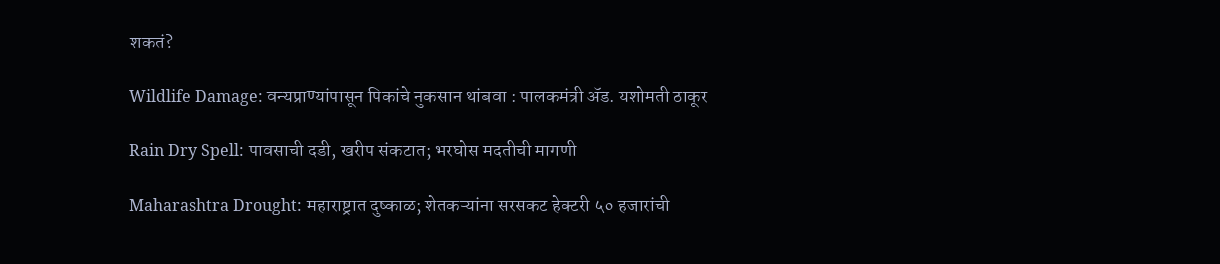शकतं?

Wildlife Damage: वन्यप्राण्यांपासून पिकांचे नुकसान थांबवा : पालकमंत्री अ‍ॅड. यशोमती ठाकूर

Rain Dry Spell: पावसाची दडी, खरीप संकटात; भरघोस मदतीची मागणी

Maharashtra Drought: महाराष्ट्रात दुष्काळ; शेतकऱ्यांना सरसकट हेक्टरी ५० हजारांची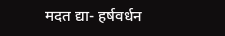मदत द्या- हर्षवर्धन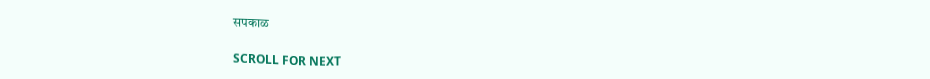सपकाळ

SCROLL FOR NEXT